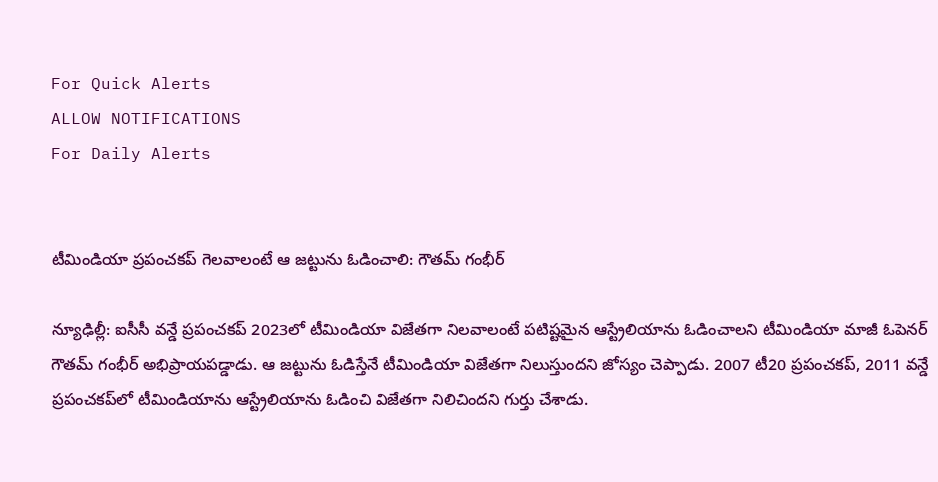For Quick Alerts
ALLOW NOTIFICATIONS
For Daily Alerts


టీమిండియా ప్రపంచకప్ గెలవాలంటే ఆ జట్టును ఓడించాలి: గౌతమ్ గంభీర్

న్యూఢిల్లీ: ఐసీసీ వన్డే ప్రపంచకప్‌ 2023లో టీమిండియా విజేతగా నిలవాలంటే పటిష్టమైన ఆస్ట్రేలియాను ఓడించాలని టీమిండియా మాజీ ఓపెనర్ గౌతమ్ గంభీర్ అభిప్రాయపడ్డాడు. ఆ జట్టును ఓడిస్తేనే టీమిండియా విజేతగా నిలుస్తుందని జోస్యం చెప్పాడు. 2007 టీ20 ప్రపంచకప్, 2011 వన్డే ప్రపంచకప్‌లో టీమిండియాను ఆస్ట్రేలియాను ఓడించి విజేతగా నిలిచిందని గుర్తు చేశాడు.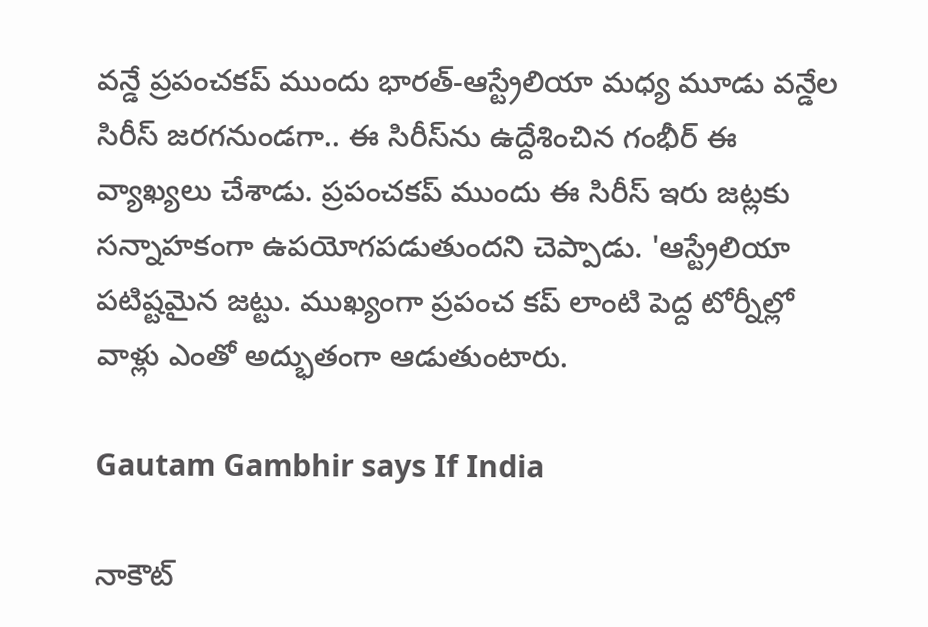వన్డే ప్రపంచకప్ ముందు భారత్-ఆస్ట్రేలియా మధ్య మూడు వన్డేల సిరీస్ జరగనుండగా.. ఈ సిరీస్‌ను ఉద్దేశించిన గంభీర్ ఈ వ్యాఖ్యలు చేశాడు. ప్రపంచకప్ ముందు ఈ సిరీస్ ఇరు జట్లకు సన్నాహకంగా ఉపయోగపడుతుందని చెప్పాడు. 'ఆస్ట్రేలియా పటిష్టమైన జట్టు. ముఖ్యంగా ప్రపంచ కప్‌ లాంటి పెద్ద టోర్నీల్లో వాళ్లు ఎంతో అద్భుతంగా ఆడుతుంటారు.

Gautam Gambhir says If India

నాకౌట్‌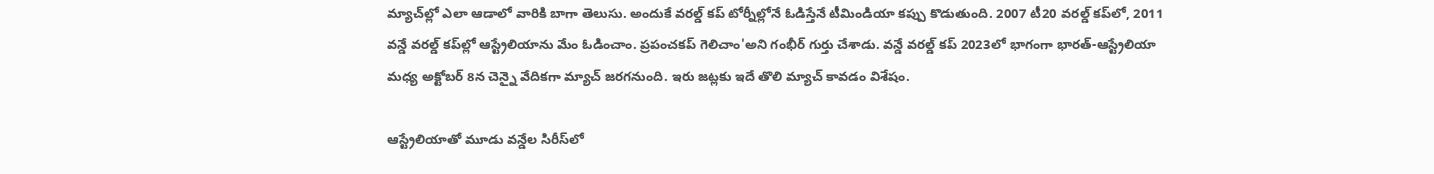మ్యాచ్‌ల్లో ఎలా ఆడాలో వారికి బాగా తెలుసు. అందుకే వరల్డ్‌ కప్‌ టోర్నీల్లోనే ఓడిస్తేనే టీమిండియా కప్పు కొడుతుంది. 2007 టీ20 వరల్డ్‌ కప్‌లో, 2011 వన్డే వరల్డ్‌ కప్‌ల్లో ఆస్ట్రేలియాను మేం ఓడించాం. ప్రపంచకప్ గెలిచాం'అని గంభీర్ గుర్తు చేశాడు. వన్డే వరల్డ్‌ కప్‌ 2023లో భాగంగా భారత్‌-ఆస్ట్రేలియా మధ్య అక్టోబర్‌ 8న చెన్నై వేదికగా మ్యాచ్‌ జరగనుంది. ఇరు జట్లకు ఇదే తొలి మ్యాచ్ కావడం విశేషం.

ఆస్ట్రేలియాతో మూడు వన్డేల సిరీస్‌లో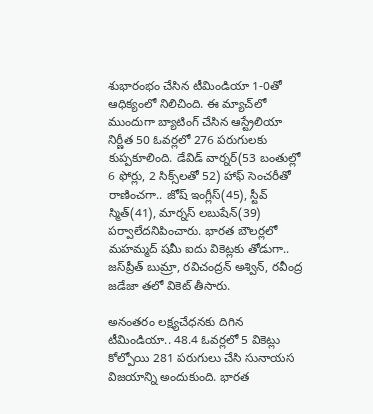శుభారంభం చేసిన టీమిండియా 1-0తో ఆధిక్యంలో నిలిచింది. ఈ మ్యాచ్‌లో ముందుగా బ్యాటింగ్ చేసిన ఆస్ట్రేలియా నిర్ణీత 50 ఓవర్లలో 276 పరుగులకు కుప్పకూలింది. డేవిడ్ వార్నర్(53 బంతుల్లో 6 ఫోర్లు, 2 సిక్స్‌లతో 52) హాఫ్ సెంచరీతో రాణించగా.. జోష్ ఇంగ్లీస్(45), స్టీవ్ స్మిత్(41), మార్నస్ లబుషేన్(39) పర్వాలేదనిపించారు. భారత బౌలర్లలో మహమ్మద్ షమీ ఐదు వికెట్ల‌కు తోడుగా.. జస్‌ప్రీత్ బుమ్రా, రవిచంద్రన్ అశ్విన్, రవీంద్ర జడేజా తలో వికెట్ తీసారు.

అనంతరం లక్ష్యచేధనకు దిగిన టీమిండియా.. 48.4 ఓవర్లలో 5 వికెట్లు కోల్పోయి 281 పరుగులు చేసి సునాయస విజయాన్ని అందుకుంది. భారత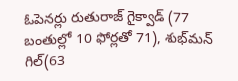ఓపెనర్లు రుతురాజ్ గైక్వాడ్ (77 బంతుల్లో 10 ఫోర్లతో 71), శుభ్‌మన్ గిల్(63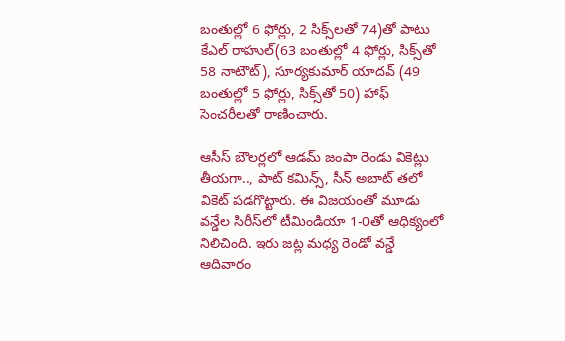బంతుల్లో 6 ఫోర్లు, 2 సిక్స్‌లతో 74)తో పాటు కేఎల్ రాహుల్(63 బంతుల్లో 4 ఫోర్లు, సిక్స్‌తో 58 నాటౌట్), సూర్యకుమార్ యాదవ్ (49 బంతుల్లో 5 ఫోర్లు, సిక్స్‌తో 50) హాఫ్ సెంచరీలతో రాణించారు.

ఆసీస్ బౌలర్లలో ఆడమ్ జంపా రెండు వికెట్లు తీయగా.., పాట్ కమిన్స్, సీన్ అబాట్ తలో వికెట్ పడగొట్టారు. ఈ విజయంతో మూడు వన్డేల సిరీస్‌లో టీమిండియా 1-0తో ఆధిక్యంలో నిలిచింది. ఇరు జట్ల మధ్య రెండో వన్డే ఆదివారం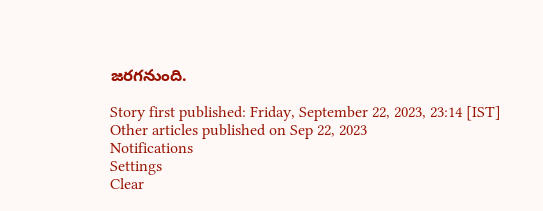జరగనుంది.

Story first published: Friday, September 22, 2023, 23:14 [IST]
Other articles published on Sep 22, 2023
Notifications
Settings
Clear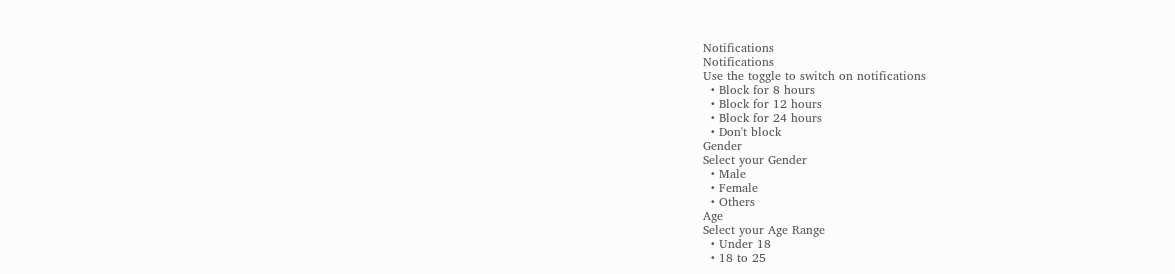Notifications
Notifications
Use the toggle to switch on notifications
  • Block for 8 hours
  • Block for 12 hours
  • Block for 24 hours
  • Don't block
Gender
Select your Gender
  • Male
  • Female
  • Others
Age
Select your Age Range
  • Under 18
  • 18 to 25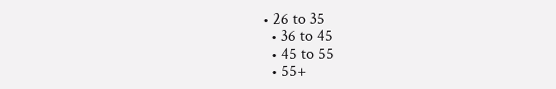• 26 to 35
  • 36 to 45
  • 45 to 55
  • 55+